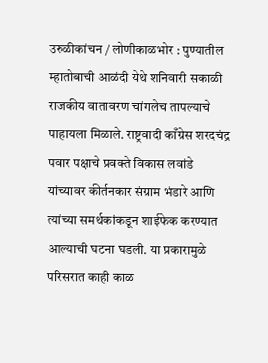उरुळीकांचन / लोणीकाळभोर : पुण्यातील म्हातोबाची आळंदी येथे शनिवारी सकाळी राजकीय वातावरण चांगलेच तापल्याचे पाहायला मिळाले. राष्ट्रवादी काँग्रेस शरदचंद्र पवार पक्षाचे प्रवक्ते विकास लवांडे यांच्यावर कीर्तनकार संग्राम भंडारे आणि त्यांच्या समर्थकांकडून शाईफेक करण्यात आल्याची घटना घडली. या प्रकारामुळे परिसरात काही काळ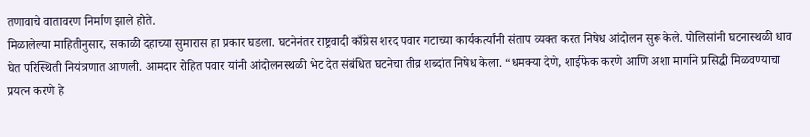तणावाचे वातावरण निर्माण झाले होते.
मिळालेल्या माहितीनुसार, सकाळी दहाच्या सुमारास हा प्रकार घडला. घटनेनंतर राष्ट्रवादी काँग्रेस शरद पवार गटाच्या कार्यकर्त्यांनी संताप व्यक्त करत निषेध आंदोलन सुरू केले. पोलिसांनी घटनास्थळी धाव घेत परिस्थिती नियंत्रणात आणली. आमदार रोहित पवार यांनी आंदोलनस्थळी भेट देत संबंधित घटनेचा तीव्र शब्दांत निषेध केला. “धमक्या देणे, शाईफेक करणे आणि अशा मार्गाने प्रसिद्धी मिळवण्याचा प्रयत्न करणे हे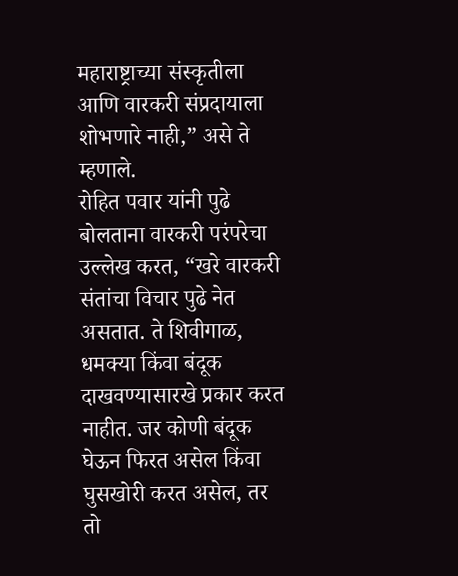महाराष्ट्राच्या संस्कृतीला आणि वारकरी संप्रदायाला शोभणारे नाही,” असे ते म्हणाले.
रोहित पवार यांनी पुढे बोलताना वारकरी परंपरेचा उल्लेख करत, “खरे वारकरी संतांचा विचार पुढे नेत असतात. ते शिवीगाळ, धमक्या किंवा बंदूक दाखवण्यासारखे प्रकार करत नाहीत. जर कोणी बंदूक घेऊन फिरत असेल किंवा घुसखोरी करत असेल, तर तो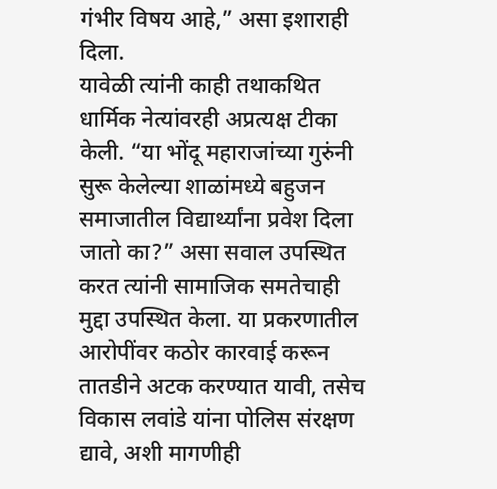गंभीर विषय आहे,” असा इशाराही दिला.
यावेळी त्यांनी काही तथाकथित धार्मिक नेत्यांवरही अप्रत्यक्ष टीका केली. “या भोंदू महाराजांच्या गुरुंनी सुरू केलेल्या शाळांमध्ये बहुजन समाजातील विद्यार्थ्यांना प्रवेश दिला जातो का?” असा सवाल उपस्थित करत त्यांनी सामाजिक समतेचाही मुद्दा उपस्थित केला. या प्रकरणातील आरोपींवर कठोर कारवाई करून तातडीने अटक करण्यात यावी, तसेच विकास लवांडे यांना पोलिस संरक्षण द्यावे, अशी मागणीही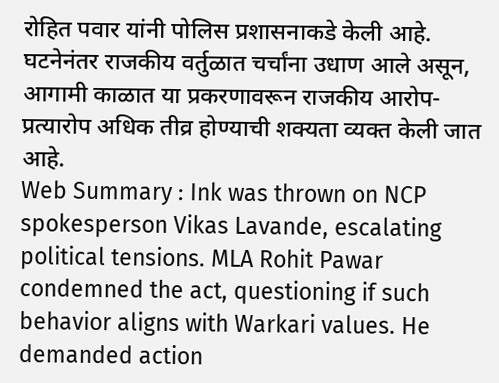रोहित पवार यांनी पोलिस प्रशासनाकडे केली आहे. घटनेनंतर राजकीय वर्तुळात चर्चांना उधाण आले असून, आगामी काळात या प्रकरणावरून राजकीय आरोप-प्रत्यारोप अधिक तीव्र होण्याची शक्यता व्यक्त केली जात आहे.
Web Summary : Ink was thrown on NCP spokesperson Vikas Lavande, escalating political tensions. MLA Rohit Pawar condemned the act, questioning if such behavior aligns with Warkari values. He demanded action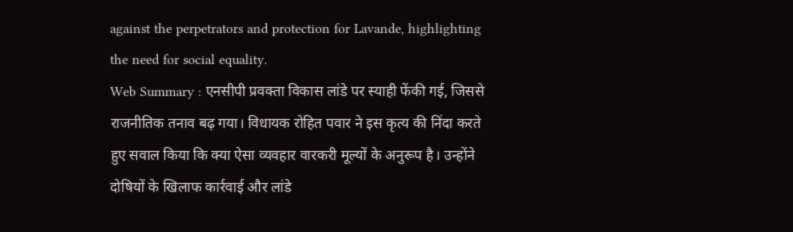against the perpetrators and protection for Lavande, highlighting the need for social equality.
Web Summary : एनसीपी प्रवक्ता विकास लांडे पर स्याही फेंकी गई, जिससे राजनीतिक तनाव बढ़ गया। विधायक रोहित पवार ने इस कृत्य की निंदा करते हुए सवाल किया कि क्या ऐसा व्यवहार वारकरी मूल्यों के अनुरूप है। उन्होंने दोषियों के खिलाफ कार्रवाई और लांडे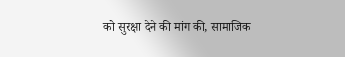को सुरक्षा देने की मांग की, सामाजिक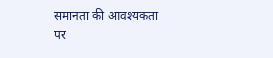समानता की आवश्यकता पर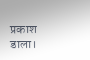प्रकाश डाला।